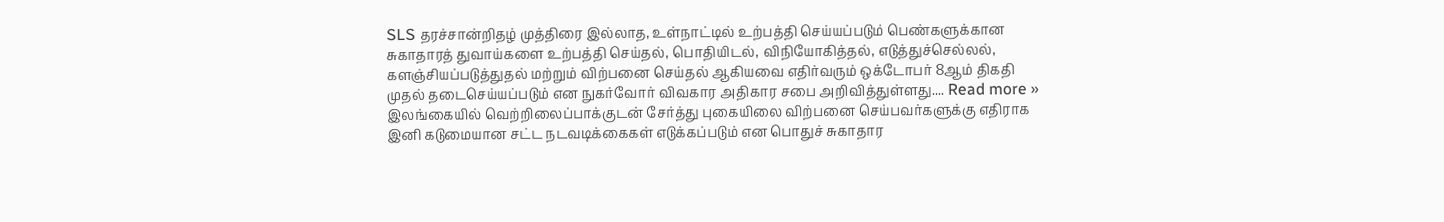SLS தரச்சான்றிதழ் முத்திரை இல்லாத, உள்நாட்டில் உற்பத்தி செய்யப்படும் பெண்களுக்கான சுகாதாரத் துவாய்களை உற்பத்தி செய்தல், பொதியிடல், விநியோகித்தல், எடுத்துச்செல்லல், களஞ்சியப்படுத்துதல் மற்றும் விற்பனை செய்தல் ஆகியவை எதிர்வரும் ஒக்டோபர் 8ஆம் திகதி முதல் தடைசெய்யப்படும் என நுகர்வோர் விவகார அதிகார சபை அறிவித்துள்ளது.... Read more »
இலங்கையில் வெற்றிலைப்பாக்குடன் சேர்த்து புகையிலை விற்பனை செய்பவர்களுக்கு எதிராக இனி கடுமையான சட்ட நடவடிக்கைகள் எடுக்கப்படும் என பொதுச் சுகாதார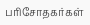பரிசோதகர்கள்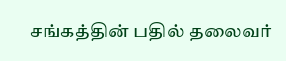சங்கத்தின் பதில் தலைவர்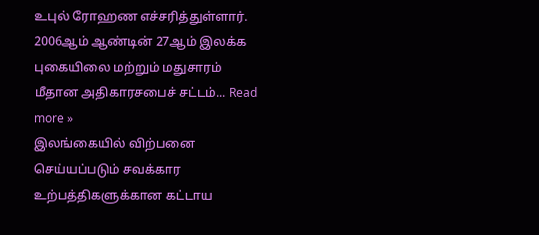உபுல் ரோஹண எச்சரித்துள்ளார். 2006ஆம் ஆண்டின் 27ஆம் இலக்க புகையிலை மற்றும் மதுசாரம் மீதான அதிகாரசபைச் சட்டம்... Read more »
இலங்கையில் விற்பனை செய்யப்படும் சவக்கார உற்பத்திகளுக்கான கட்டாய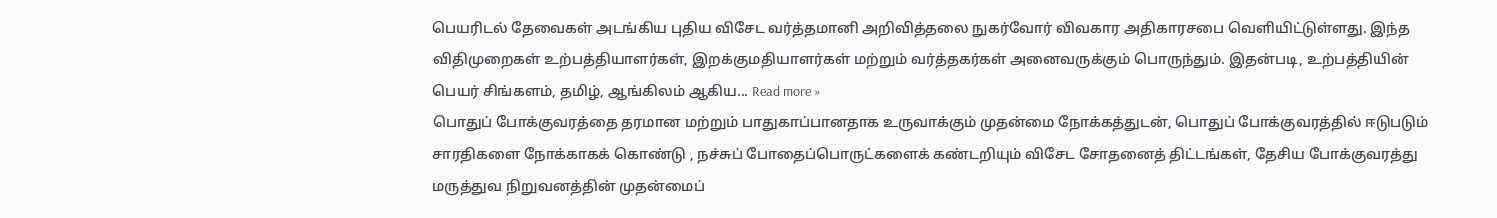பெயரிடல் தேவைகள் அடங்கிய புதிய விசேட வர்த்தமானி அறிவித்தலை நுகர்வோர் விவகார அதிகாரசபை வெளியிட்டுள்ளது. இந்த விதிமுறைகள் உற்பத்தியாளர்கள், இறக்குமதியாளர்கள் மற்றும் வர்த்தகர்கள் அனைவருக்கும் பொருந்தும். இதன்படி, உற்பத்தியின் பெயர் சிங்களம், தமிழ், ஆங்கிலம் ஆகிய... Read more »
பொதுப் போக்குவரத்தை தரமான மற்றும் பாதுகாப்பானதாக உருவாக்கும் முதன்மை நோக்கத்துடன், பொதுப் போக்குவரத்தில் ஈடுபடும் சாரதிகளை நோக்காகக் கொண்டு , நச்சுப் போதைப்பொருட்களைக் கண்டறியும் விசேட சோதனைத் திட்டங்கள், தேசிய போக்குவரத்து மருத்துவ நிறுவனத்தின் முதன்மைப்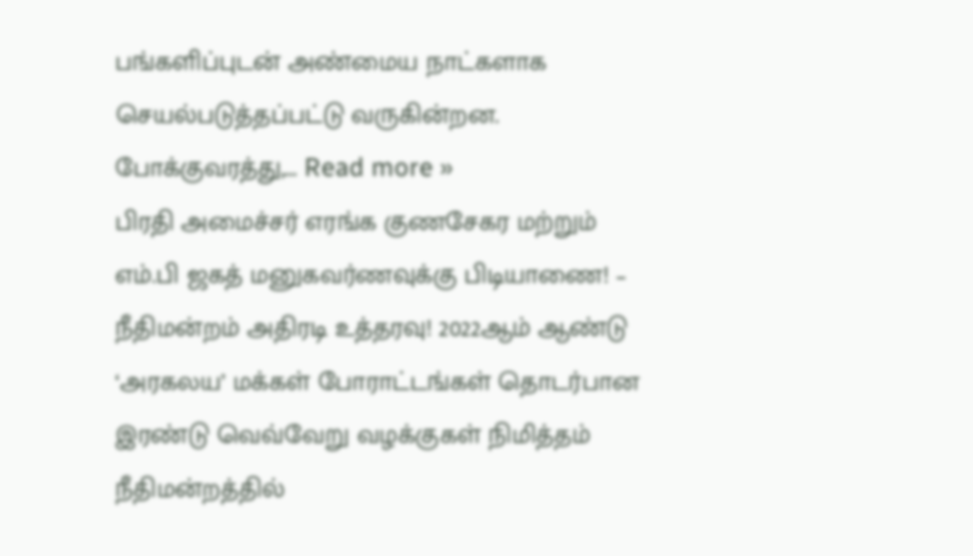பங்களிப்புடன் அண்மைய நாட்களாக செயல்படுத்தப்பட்டு வருகின்றன. போக்குவரத்து,... Read more »
பிரதி அமைச்சர் எரங்க குணசேகர மற்றும் எம்.பி ஜகத் மனுகவர்ணவுக்கு பிடியாணை! – நீதிமன்றம் அதிரடி உத்தரவு! 2022ஆம் ஆண்டு ‘அரகலய’ மக்கள் போராட்டங்கள் தொடர்பான இரண்டு வெவ்வேறு வழக்குகள் நிமித்தம் நீதிமன்றத்தில்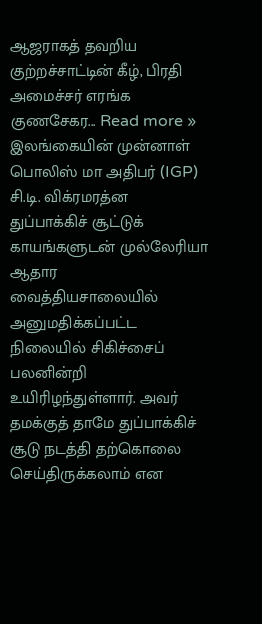ஆஜராகத் தவறிய குற்றச்சாட்டின் கீழ், பிரதி அமைச்சர் எரங்க குணசேகர... Read more »
இலங்கையின் முன்னாள் பொலிஸ் மா அதிபர் (IGP) சி.டி. விக்ரமரத்ன துப்பாக்கிச் சூட்டுக் காயங்களுடன் முல்லேரியா ஆதார வைத்தியசாலையில் அனுமதிக்கப்பட்ட நிலையில் சிகிச்சைப் பலனின்றி உயிரிழந்துள்ளார். அவர் தமக்குத் தாமே துப்பாக்கிச் சூடு நடத்தி தற்கொலை செய்திருக்கலாம் என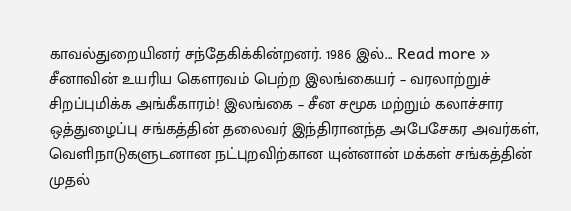காவல்துறையினர் சந்தேகிக்கின்றனர். 1986 இல்... Read more »
சீனாவின் உயரிய கௌரவம் பெற்ற இலங்கையர் – வரலாற்றுச் சிறப்புமிக்க அங்கீகாரம்! இலங்கை – சீன சமூக மற்றும் கலாச்சார ஒத்துழைப்பு சங்கத்தின் தலைவர் இந்திரானந்த அபேசேகர அவர்கள், வெளிநாடுகளுடனான நட்புறவிற்கான யுன்னான் மக்கள் சங்கத்தின் முதல்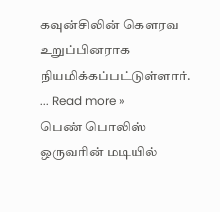கவுன்சிலின் கௌரவ உறுப்பினராக நியமிக்கப்பட்டுள்ளார். ... Read more »
பெண் பொலிஸ் ஒருவரின் மடியில்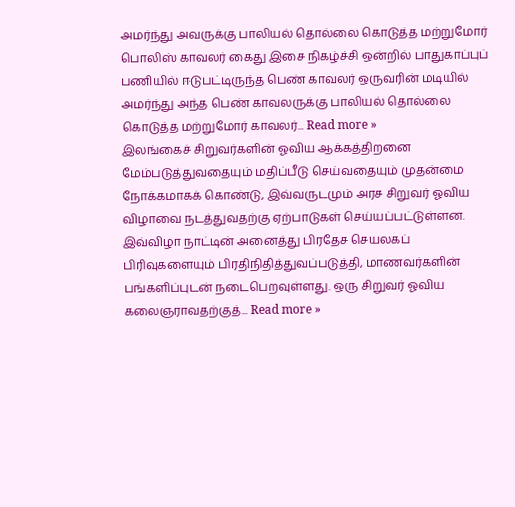அமர்ந்து அவருக்கு பாலியல் தொல்லை கொடுத்த மற்றுமோர் பொலிஸ் காவலர் கைது இசை நிகழ்ச்சி ஒன்றில் பாதுகாப்புப் பணியில் ஈடுபட்டிருந்த பெண் காவலர் ஒருவரின் மடியில் அமர்ந்து அந்த பெண் காவலருக்கு பாலியல் தொல்லை கொடுத்த மற்றுமோர் காவலர்... Read more »
இலங்கைச் சிறுவர்களின் ஓவிய ஆக்கத்திறனை மேம்படுத்துவதையும் மதிப்பீடு செய்வதையும் முதன்மை நோக்கமாகக் கொண்டு, இவ்வருடமும் அரச சிறுவர் ஓவிய விழாவை நடத்துவதற்கு ஏற்பாடுகள் செய்யப்பட்டுள்ளன. இவ்விழா நாட்டின் அனைத்து பிரதேச செயலகப் பிரிவுகளையும் பிரதிநிதித்துவப்படுத்தி, மாணவர்களின் பங்களிப்புடன் நடைபெறவுள்ளது. ஒரு சிறுவர் ஓவிய கலைஞராவதற்குத்... Read more »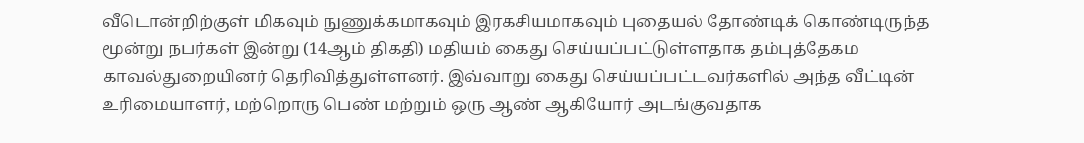வீடொன்றிற்குள் மிகவும் நுணுக்கமாகவும் இரகசியமாகவும் புதையல் தோண்டிக் கொண்டிருந்த மூன்று நபர்கள் இன்று (14ஆம் திகதி) மதியம் கைது செய்யப்பட்டுள்ளதாக தம்புத்தேகம காவல்துறையினர் தெரிவித்துள்ளனர். இவ்வாறு கைது செய்யப்பட்டவர்களில் அந்த வீட்டின் உரிமையாளர், மற்றொரு பெண் மற்றும் ஒரு ஆண் ஆகியோர் அடங்குவதாக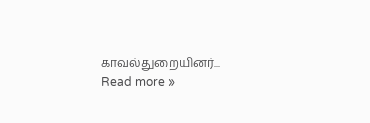காவல்துறையினர்... Read more »